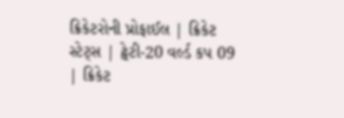ક્રિકેટરોની પ્રોફાઈલ | ક્રિકેટ સ્ટેટ્સ | ટ્વેટી-20 વર્લ્ડ કપ 09 | ક્રિકેટ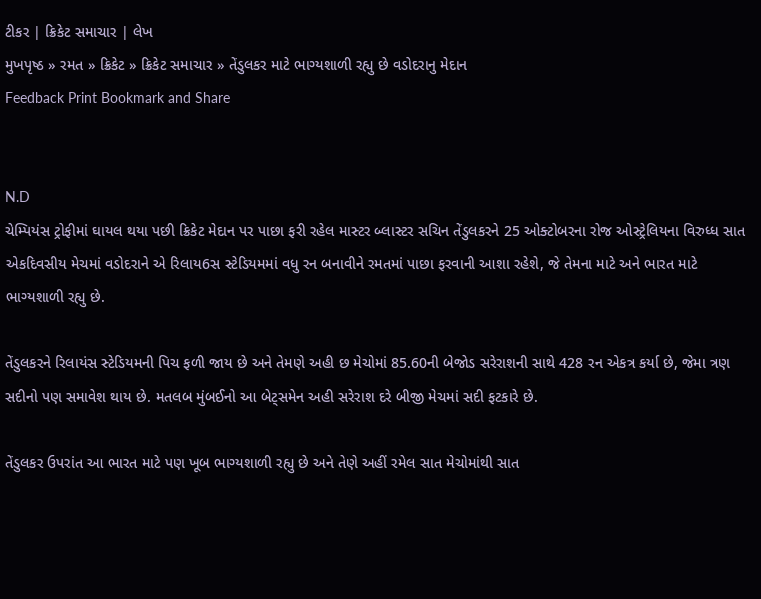ટીકર | ક્રિકેટ સમાચાર | લેખ
મુખપૃષ્ઠ » રમત » ક્રિકેટ » ક્રિકેટ સમાચાર » તેંડુલકર માટે ભાગ્યશાળી રહ્યુ છે વડોદરાનુ મેદાન
Feedback Print Bookmark and Share


N.D
ચેમ્પિયંસ ટ્રોફીમાં ઘાયલ થયા પછી ક્રિકેટ મેદાન પર પાછા ફરી રહેલ માસ્ટર બ્લાસ્ટર સચિન તેંડુલકરને 25 ઓક્ટોબરના રોજ ઓસ્ટ્રેલિયના વિરુધ્ધ સાત એકદિવસીય મેચમાં વડોદરાને એ રિલાય6સ સ્ટેડિયમમાં વધુ રન બનાવીને રમતમાં પાછા ફરવાની આશા રહેશે, જે તેમના માટે અને ભારત માટે ભાગ્યશાળી રહ્યુ છે.

તેંડુલકરને રિલાયંસ સ્ટેડિયમની પિચ ફળી જાય છે અને તેમણે અહી છ મેચોમાં 85.60ની બેજોડ સરેરાશની સાથે 428 રન એકત્ર કર્યા છે, જેમા ત્રણ સદીનો પણ સમાવેશ થાય છે. મતલબ મુંબઈનો આ બેટ્સમેન અહી સરેરાશ દરે બીજી મેચમાં સદી ફટકારે છે.

તેંડુલકર ઉપરાંત આ ભારત માટે પણ ખૂબ ભાગ્યશાળી રહ્યુ છે અને તેણે અહીં રમેલ સાત મેચોમાંથી સાત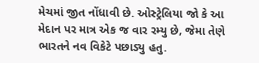મેચમાં જીત નોંધાવી છે. ઓસ્ટ્રેલિયા જો કે આ મેદાન પર માત્ર એક જ વાર રમ્યુ છે, જેમા તેણે ભારતને નવ વિકેટે પછાડ્યુ હતુ.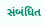સંબંધિત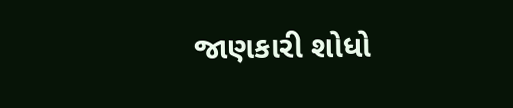જાણકારી શોધો